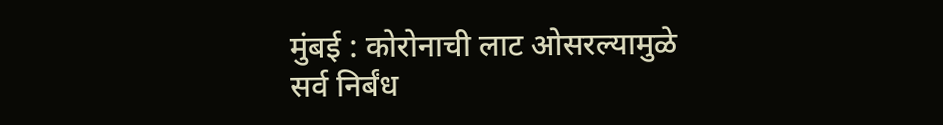मुंबई : कोरोनाची लाट ओसरल्यामुळे सर्व निर्बंध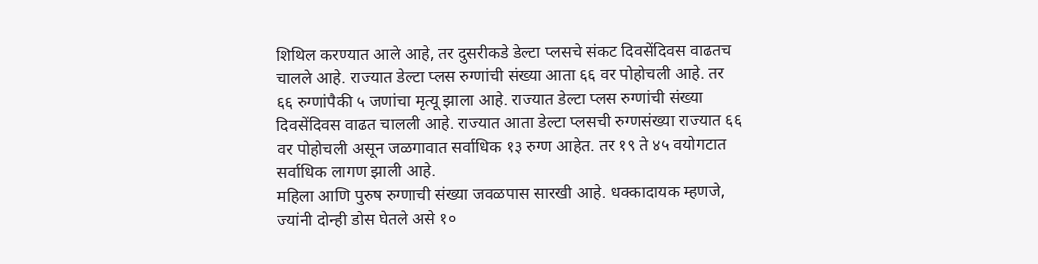शिथिल करण्यात आले आहे, तर दुसरीकडे डेल्टा प्लसचे संकट दिवसेंदिवस वाढतच चालले आहे. राज्यात डेल्टा प्लस रुग्णांची संख्या आता ६६ वर पोहोचली आहे. तर ६६ रुग्णांपैकी ५ जणांचा मृत्यू झाला आहे. राज्यात डेल्टा प्लस रुग्णांची संख्या दिवसेंदिवस वाढत चालली आहे. राज्यात आता डेल्टा प्लसची रुग्णसंख्या राज्यात ६६ वर पोहोचली असून जळगावात सर्वाधिक १३ रुग्ण आहेत. तर १९ ते ४५ वयोगटात सर्वाधिक लागण झाली आहे.
महिला आणि पुरुष रुग्णाची संख्या जवळपास सारखी आहे. धक्कादायक म्हणजे, ज्यांनी दोन्ही डोस घेतले असे १०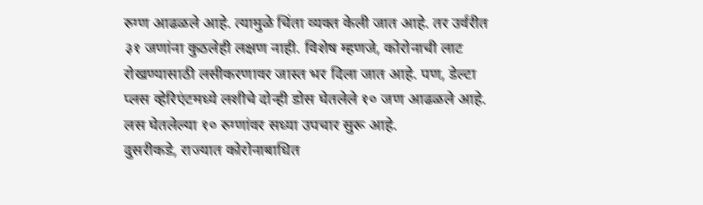रुग्ण आढळले आहे. त्यामुळे चिंता व्यक्त केली जात आहे. तर उर्वरीत ३१ जणांना कुठलेही लक्षण नाही. विशेष म्हणजे, कोरोनाची लाट रोखण्यासाठी लसीकरणावर जास्त भर दिला जात आहे. पण, डेल्टा प्लस व्हेरिएंटमध्ये लशीचे दोन्ही डोस घेतलेले १० जण आढळले आहे. लस घेतलेल्या १० रुग्णांवर सध्या उपचार सुरू आहे.
दुसरीकडे, राज्यात कोरोनाबाधित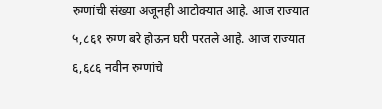रुग्णांची संख्या अजूनही आटोक्यात आहे. आज राज्यात ५,८६१ रुग्ण बरे होऊन घरी परतले आहे. आज राज्यात ६,६८६ नवीन रुग्णांचे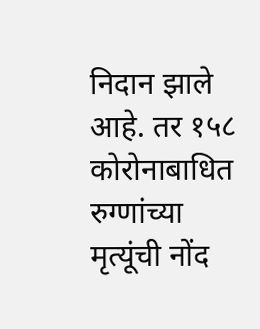निदान झाले आहे. तर १५८ कोरोनाबाधित रुग्णांच्या मृत्यूंची नोंद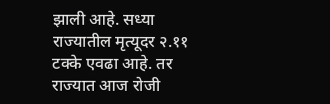झाली आहे. सध्या राज्यातील मृत्यूदर २.११ टक्के एवढा आहे. तर राज्यात आज रोजी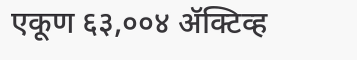एकूण ६३,००४ ॲक्टिव्ह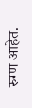रुग्ण आहेत.